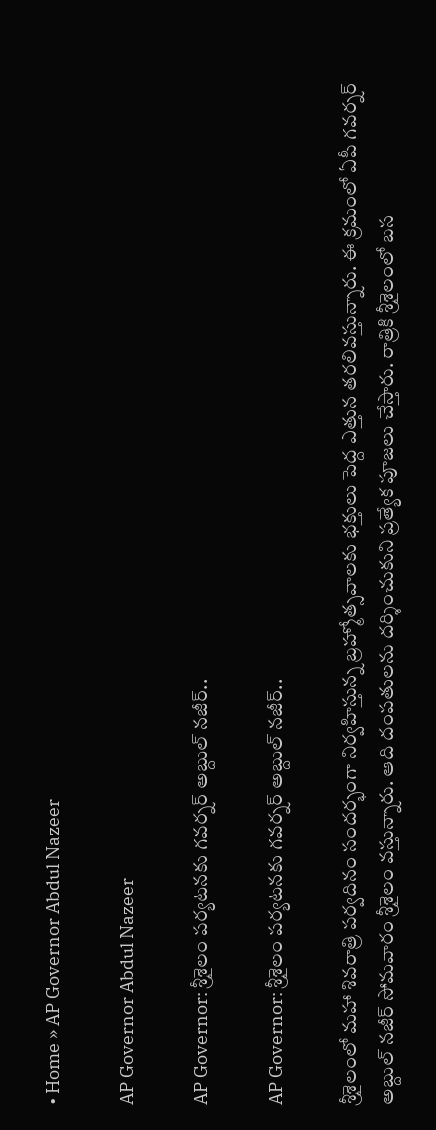• Home » AP Governor Abdul Nazeer

AP Governor Abdul Nazeer

AP Governor: శ్రీశైలం పర్యటనకు గవర్నర్ అబ్దుల్ నజీర్..

AP Governor: శ్రీశైలం పర్యటనకు గవర్నర్ అబ్దుల్ నజీర్..

శ్రీశైలంలో మహా శివరాత్రి పర్వదినం సందర్భంగా నిర్వహిస్తున్న బ్రహ్మోత్సవాలకు భక్తులు పెద్ద ఎత్తున తరలివస్తున్నారు. ఈ క్రమంలో ఏపీ గవర్నర్ అబ్దుల్ నజీర్ సోమవారం శ్రీశైలం వస్తున్నారు. ఆది దంపతులను దర్శించుకుని ప్రత్యేక పూజలు చేస్తారు. రాత్రికి శ్రీశైలంలో బస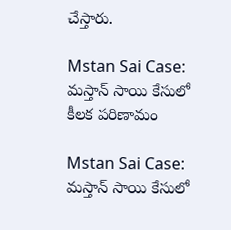చేస్తారు.

Mstan Sai Case: మస్తాన్ సాయి కేసులో కీలక పరిణామం

Mstan Sai Case: మస్తాన్ సాయి కేసులో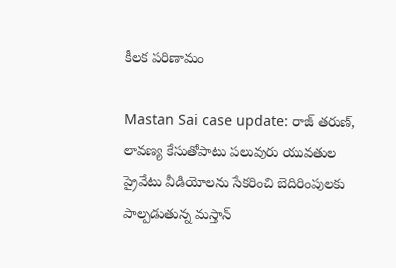కీలక పరిణామం

Mastan Sai case update: రాజ్ తరుణ్, లావణ్య కేసుతోపాటు పలువురు యువతుల ప్రైవేటు వీడియోలను సేకరించి బెదిరింపులకు పాల్పడుతున్న మస్తాన్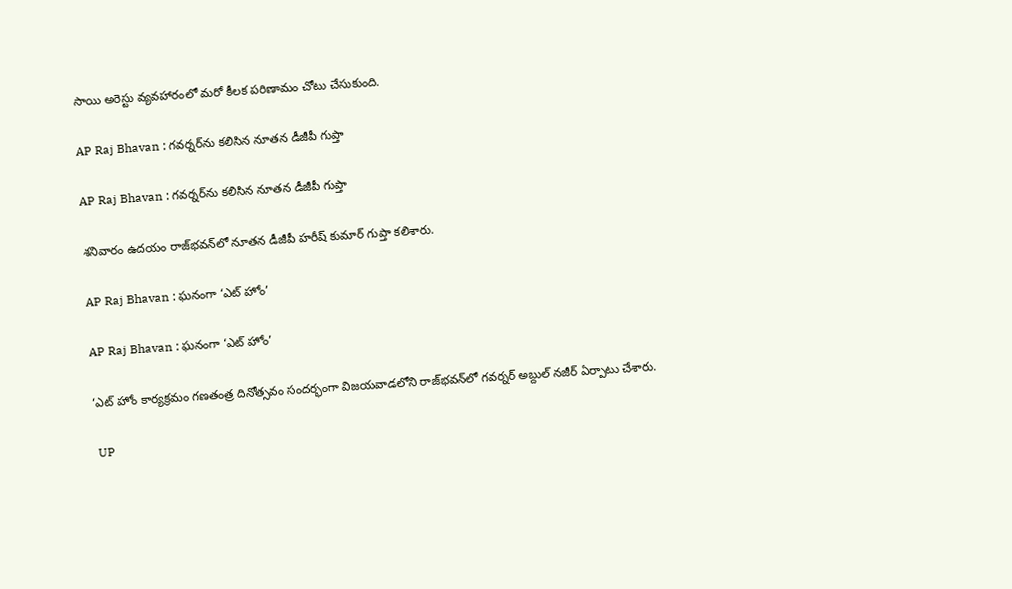సాయి అరెస్టు వ్యవహారంలో మరో కీలక పరిణామం చోటు చేసుకుంది.

AP Raj Bhavan : గవర్నర్‌ను కలిసిన నూతన డీజీపీ గుప్తా

AP Raj Bhavan : గవర్నర్‌ను కలిసిన నూతన డీజీపీ గుప్తా

శనివారం ఉదయం రాజ్‌భవన్‌లో నూతన డీజీపీ హరీష్ కుమార్‌ గుప్తా కలిశారు.

AP Raj Bhavan : ఘనంగా ‘ఎట్‌ హోం’

AP Raj Bhavan : ఘనంగా ‘ఎట్‌ హోం’

‘ఎట్‌ హోం కార్యక్రమం గణతంత్ర దినోత్సవం సందర్భంగా విజయవాడలోని రాజ్‌భవన్‌లో గవర్నర్‌ అబ్దుల్‌ నజీర్‌ ఏర్పాటు చేశారు.

 UP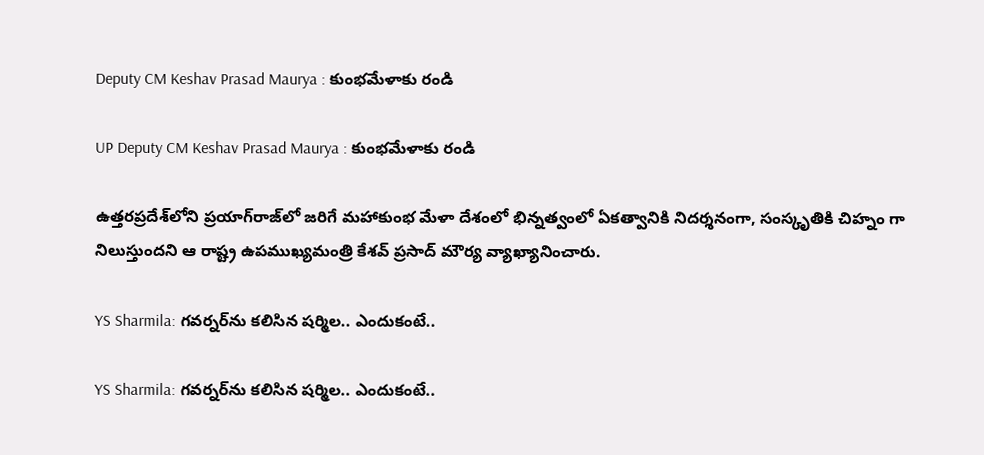Deputy CM Keshav Prasad Maurya : కుంభమేళాకు రండి

UP Deputy CM Keshav Prasad Maurya : కుంభమేళాకు రండి

ఉత్తరప్రదేశ్‌లోని ప్రయాగ్‌రాజ్‌లో జరిగే మహాకుంభ మేళా దేశంలో భిన్నత్వంలో ఏకత్వానికి నిదర్శనంగా, సంస్కృతికి చిహ్నం గా నిలుస్తుందని ఆ రాష్ట్ర ఉపముఖ్యమంత్రి కేశవ్‌ ప్రసాద్‌ మౌర్య వ్యాఖ్యానించారు.

YS Sharmila: గవర్నర్‌ను కలిసిన షర్మిల.. ఎందుకంటే..

YS Sharmila: గవర్నర్‌ను కలిసిన షర్మిల.. ఎందుకంటే..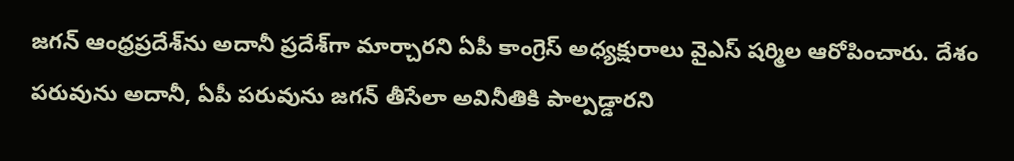జగన్ ఆంధ్రప్రదేశ్‌ను అదానీ ప్రదేశ్‌గా మార్చారని ఏపీ కాంగ్రెస్ అధ్యక్షురాలు వైఎస్ షర్మిల ఆరోపించారు. దేశం పరువును అదానీ, ఏపీ పరువును జగన్ తీసేలా అవినీతికి పాల్పడ్డారని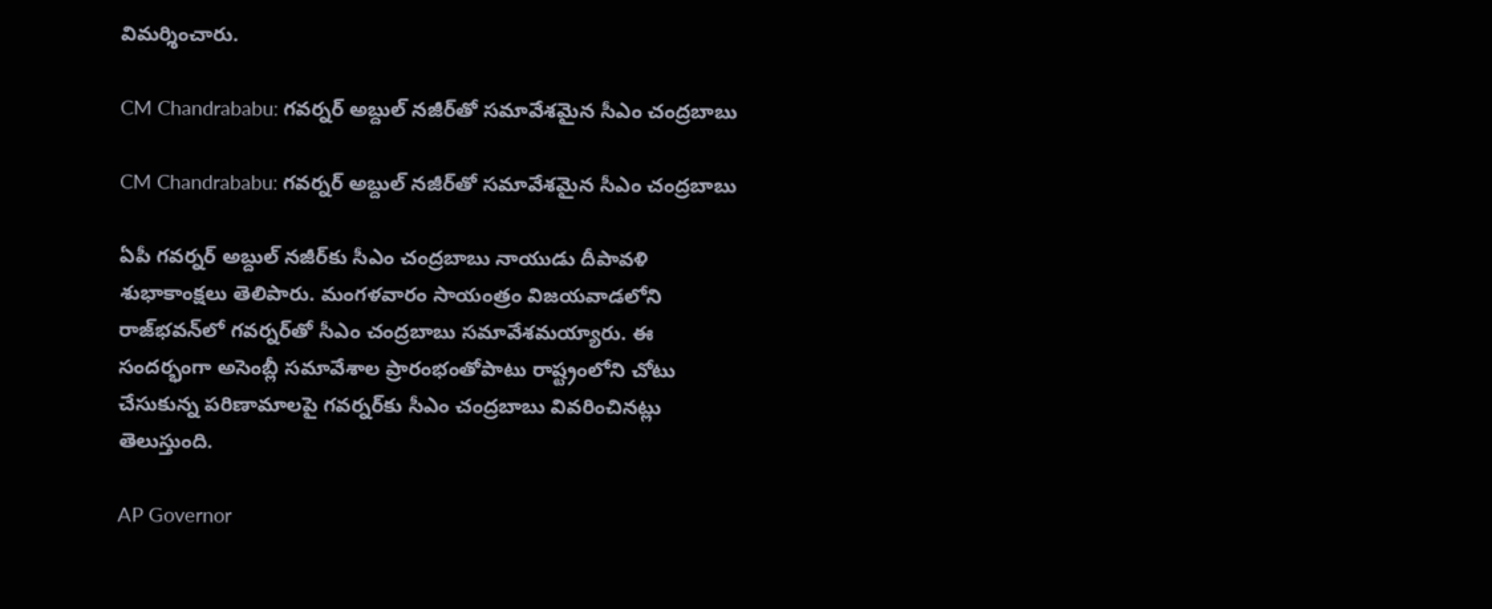విమర్శించారు.

CM Chandrababu: గవర్నర్‌ అబ్దుల్ నజీర్‌తో సమావేశమైన సీఎం చంద్రబాబు

CM Chandrababu: గవర్నర్‌ అబ్దుల్ నజీర్‌తో సమావేశమైన సీఎం చంద్రబాబు

ఏపీ గవర్నర్ అబ్దుల్ నజీర్‌కు సీఎం చంద్రబాబు నాయుడు దీపావళి శుభాకాంక్షలు తెలిపారు. మంగళవారం సాయంత్రం విజయవాడలోని రాజ్‌భవన్‌లో గవర్నర్‌తో సీఎం చంద్రబాబు సమావేశమయ్యారు. ఈ సందర్భంగా అసెంబ్లీ సమావేశాల ప్రారంభంతోపాటు రాష్ట్రంలోని చోటు చేసుకున్న పరిణామాలపై గవర్నర్‌కు సీఎం చంద్రబాబు వివరించినట్లు తెలుస్తుంది.

AP Governor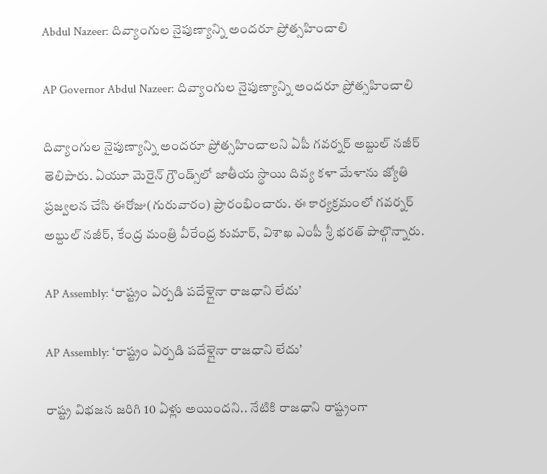Abdul Nazeer: దివ్యాంగుల నైపుణ్యాన్ని అందరూ ప్రోత్సహించాలి

AP Governor Abdul Nazeer: దివ్యాంగుల నైపుణ్యాన్ని అందరూ ప్రోత్సహించాలి

దివ్యాంగుల నైపుణ్యాన్ని అందరూ ప్రోత్సహించాలని ఏపీ గవర్నర్ అబ్దుల్ నజీర్ తెలిపారు. ఏయూ మెరైన్ గ్రౌండ్స్‌లో జాతీయ స్థాయి దివ్య కళా మేళాను జ్యోతి ప్రజ్వలన చేసి ఈరోజు(గురువారం) ప్రారంభించారు. ఈ కార్యక్రమంలో గవర్నర్ అబ్దుల్ నజీర్, కేంద్ర మంత్రి వీరేంద్ర కుమార్, విశాఖ ఎంపీ శ్రీ భరత్ పాల్గొన్నారు.

AP Assembly: ‘రాష్ట్రం ఏర్పడి పదేళ్లైనా రాజధాని లేదు’

AP Assembly: ‘రాష్ట్రం ఏర్పడి పదేళ్లైనా రాజధాని లేదు’

రాష్ట్ర విభజన జరిగి 10 ఏళ్లు అయిందని.. నేటికి రాజధాని రాష్ట్రంగా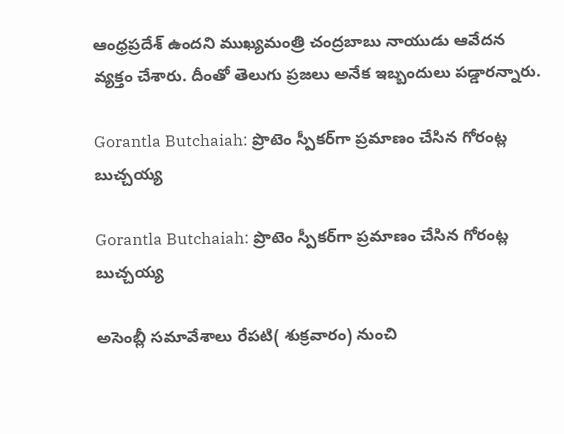ఆంధ్రప్రదేశ్ ఉందని ముఖ్యమంత్రి చంద్రబాబు నాయుడు ఆవేదన వ్యక్తం చేశారు. దీంతో తెలుగు ప్రజలు అనేక ఇబ్బందులు పడ్డారన్నారు.

Gorantla Butchaiah: ప్రొటెం స్పీకర్‌గా ప్రమాణం చేసిన గోరంట్ల బుచ్చయ్య

Gorantla Butchaiah: ప్రొటెం స్పీకర్‌గా ప్రమాణం చేసిన గోరంట్ల బుచ్చయ్య

అసెంబ్లీ సమావేశాలు రేపటి( శుక్రవారం) నుంచి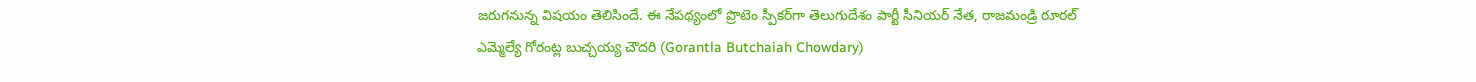జరుగనున్న విషయం తెలిసిందే. ఈ నేపథ్యంలో ప్రొటెం స్పీకర్‌గా తెలుగుదేశం పార్టీ సీనియర్ నేత, రాజమండ్రి రూరల్ ఎమ్మెల్యే గోరంట్ల బుచ్చయ్య చౌదరి (Gorantla Butchaiah Chowdary)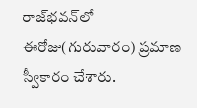రాజ్‌భవన్‌లో ఈరోజు(గురువారం) ప్రమాణ స్వీకారం చేశారు.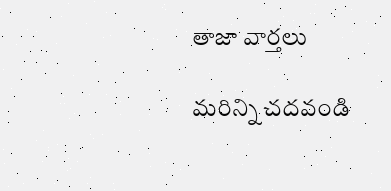తాజా వార్తలు

మరిన్ని చదవండి